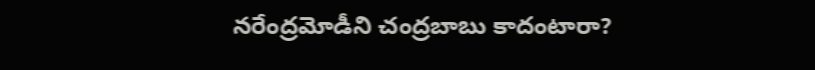నరేంద్రమోడీని చంద్రబాబు కాదంటారా?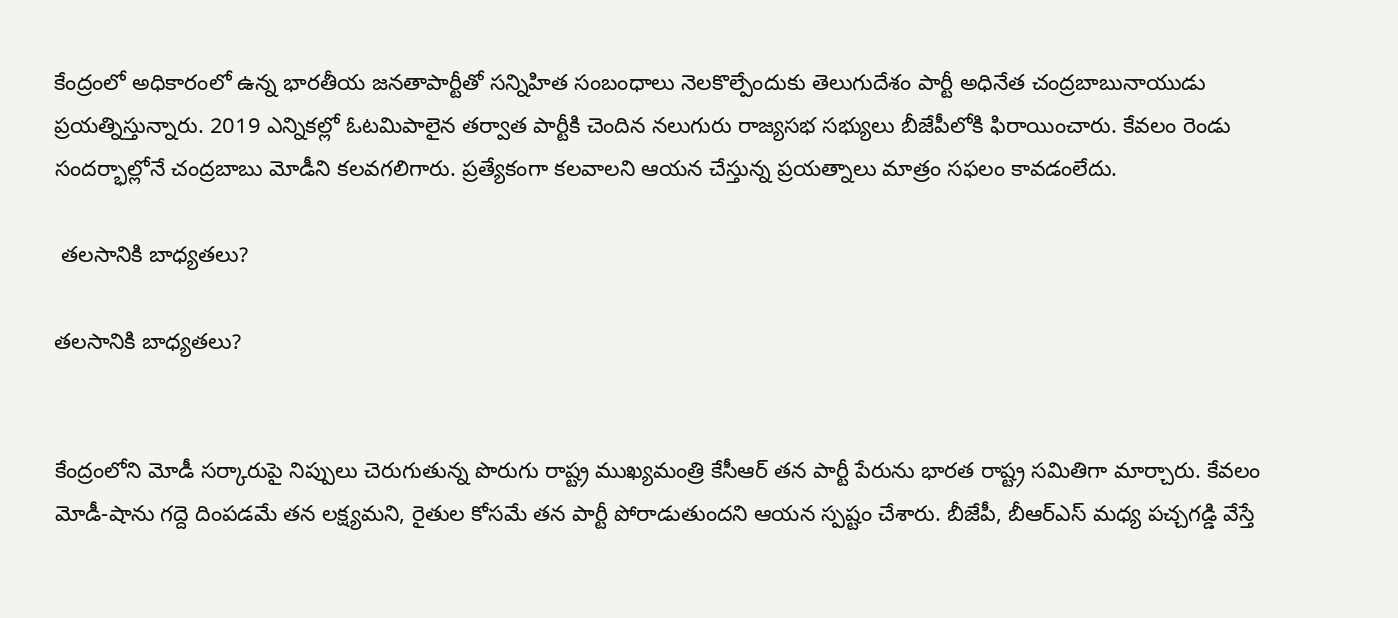కేంద్రంలో అధికారంలో ఉన్న భారతీయ జనతాపార్టీతో సన్నిహిత సంబంధాలు నెలకొల్పేందుకు తెలుగుదేశం పార్టీ అధినేత చంద్రబాబునాయుడు ప్రయత్నిస్తున్నారు. 2019 ఎన్నికల్లో ఓటమిపాలైన తర్వాత పార్టీకి చెందిన నలుగురు రాజ్యసభ సభ్యులు బీజేపీలోకి ఫిరాయించారు. కేవలం రెండు సందర్భాల్లోనే చంద్రబాబు మోడీని కలవగలిగారు. ప్రత్యేకంగా కలవాలని ఆయన చేస్తున్న ప్రయత్నాలు మాత్రం సఫలం కావడంలేదు.

 తలసానికి బాధ్యతలు?

తలసానికి బాధ్యతలు?


కేంద్రంలోని మోడీ సర్కారుపై నిప్పులు చెరుగుతున్న పొరుగు రాష్ట్ర ముఖ్యమంత్రి కేసీఆర్ తన పార్టీ పేరును భారత రాష్ట్ర సమితిగా మార్చారు. కేవలం మోడీ-షాను గద్దె దింపడమే తన లక్ష్యమని, రైతుల కోసమే తన పార్టీ పోరాడుతుందని ఆయన స్పష్టం చేశారు. బీజేపీ, బీఆర్ఎస్ మధ్య పచ్చగడ్డి వేస్తే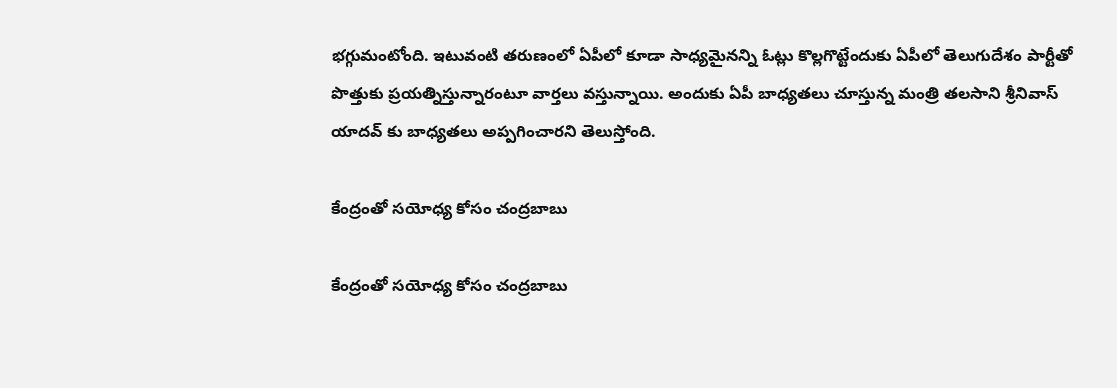భగ్గుమంటోంది. ఇటువంటి తరుణంలో ఏపీలో కూడా సాధ్యమైనన్ని ఓట్లు కొల్లగొట్టేందుకు ఏపీలో తెలుగుదేశం పార్టీతో పొత్తుకు ప్రయత్నిస్తున్నారంటూ వార్తలు వస్తున్నాయి. అందుకు ఏపీ బాధ్యతలు చూస్తున్న మంత్రి తలసాని శ్రీనివాస్ యాదవ్ కు బాధ్యతలు అప్పగించారని తెలుస్తోంది.

కేంద్రంతో సయోధ్య కోసం చంద్రబాబు

కేంద్రంతో సయోధ్య కోసం చంద్రబాబు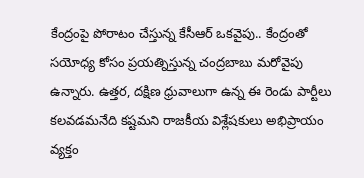కేంద్రంపై పోరాటం చేస్తున్న కేసీఆర్ ఒకవైపు.. కేంద్రంతో సయోధ్య కోసం ప్రయత్నిస్తున్న చంద్రబాబు మరోవైపు ఉన్నారు. ఉత్తర, దక్షిణ ధ్రువాలుగా ఉన్న ఈ రెండు పార్టీలు కలవడమనేది కష్టమని రాజకీయ విశ్లేషకులు అభిప్రాయం వ్యక్తం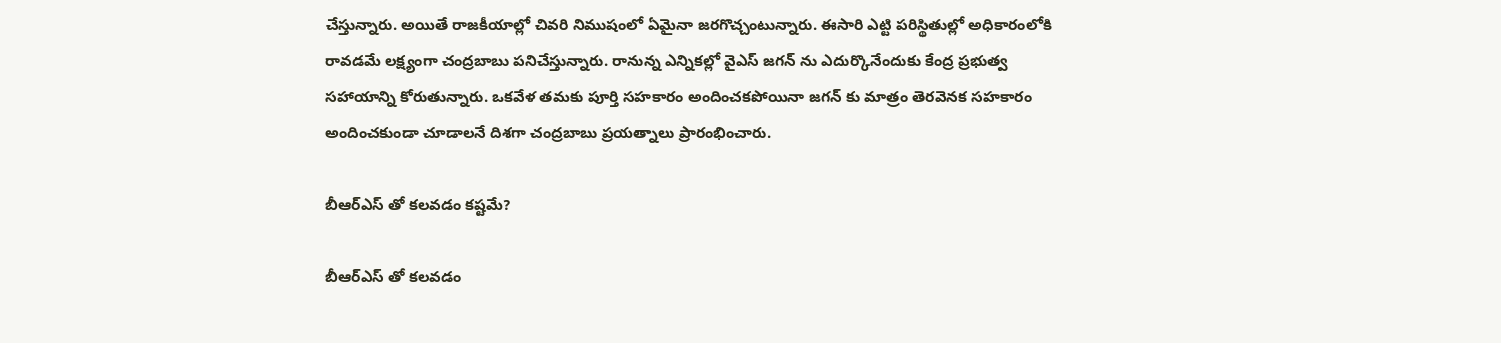చేస్తున్నారు. అయితే రాజకీయాల్లో చివరి నిముషంలో ఏమైనా జరగొచ్చంటున్నారు. ఈసారి ఎట్టి పరిస్థితుల్లో అధికారంలోకి రావడమే లక్ష్యంగా చంద్రబాబు పనిచేస్తున్నారు. రానున్న ఎన్నికల్లో వైఎస్ జగన్ ను ఎదుర్కొనేందుకు కేంద్ర ప్రభుత్వ సహాయాన్ని కోరుతున్నారు. ఒకవేళ తమకు పూర్తి సహకారం అందించకపోయినా జగన్ కు మాత్రం తెరవెనక సహకారం అందించకుండా చూడాలనే దిశగా చంద్రబాబు ప్రయత్నాలు ప్రారంభించారు.

బీఆర్ఎస్ తో కలవడం కష్టమే?

బీఆర్ఎస్ తో కలవడం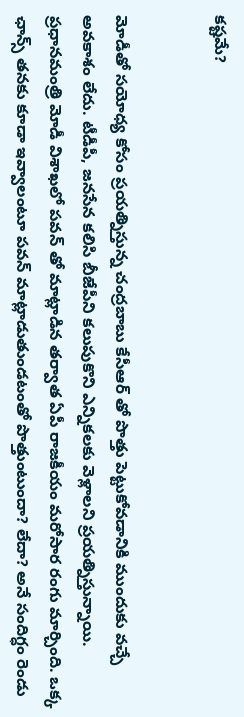కష్టమే?


మోడీతో సయోధ్య కోసం ప్రయత్నిస్తున్న చంద్రబాబు కేసీఆర్ తో పొత్తు పెట్టుకోవడానికి ముందుకు వచ్చే అవకాశం లేదు. టీడీపీ, జనసేన కలిసి బీజేపీని కలుపుకొని ఎన్నికలకు వెళ్లాలని ప్రయత్నిస్తున్నాయి. ప్రధానమంత్రి మోడీ విశాఖలో పవన్ తో మాట్లాడిన తర్వాత ఏపీ రాజకీయం మరోసార రంగు మార్చింది. ఒక్క ఛాన్స్ తనకు కూడా ఇవ్వాలంటూ పవన్ మాట్లాడుతుండటంతో పొత్తుంటుందా? లేదా? అనే సందిగ్ధం రెండు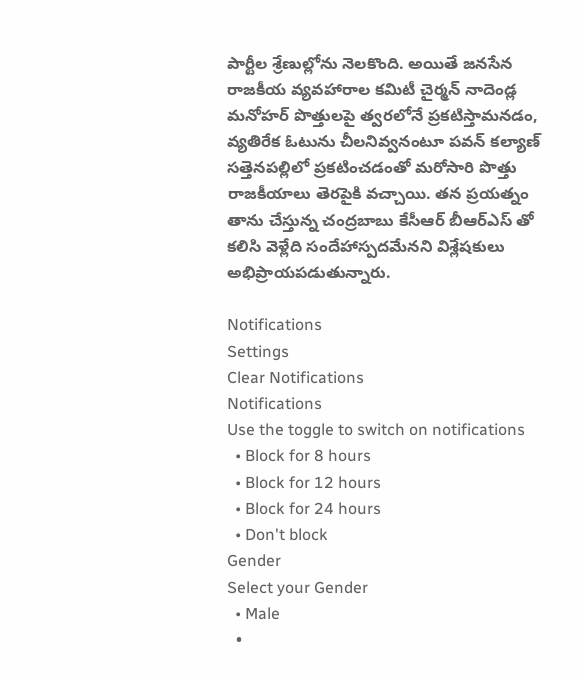పార్టీల శ్రేణుల్లోను నెలకొంది. అయితే జనసేన రాజకీయ వ్యవహారాల కమిటీ చైర్మన్ నాదెండ్ల మనోహర్ పొత్తులపై త్వరలోనే ప్రకటిస్తామనడం, వ్యతిరేక ఓటును చీలనివ్వనంటూ పవన్ కల్యాణ్ సత్తెనపల్లిలో ప్రకటించడంతో మరోసారి పొత్తు రాజకీయాలు తెరపైకి వచ్చాయి. తన ప్రయత్నం తాను చేస్తున్న చంద్రబాబు కేసీఆర్ బీఆర్ఎస్ తో కలిసి వెళ్లేది సందేహాస్పదమేనని విశ్లేషకులు అభిప్రాయపడుతున్నారు.

Notifications
Settings
Clear Notifications
Notifications
Use the toggle to switch on notifications
  • Block for 8 hours
  • Block for 12 hours
  • Block for 24 hours
  • Don't block
Gender
Select your Gender
  • Male
  •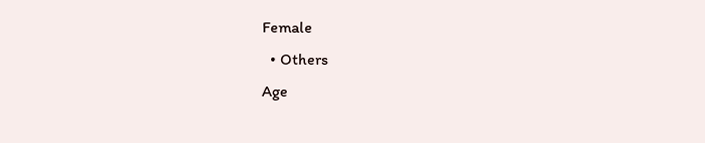Female
  • Others
Age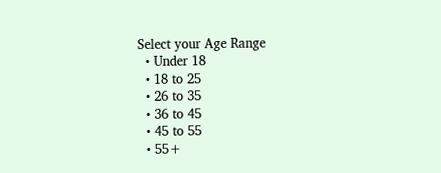Select your Age Range
  • Under 18
  • 18 to 25
  • 26 to 35
  • 36 to 45
  • 45 to 55
  • 55+